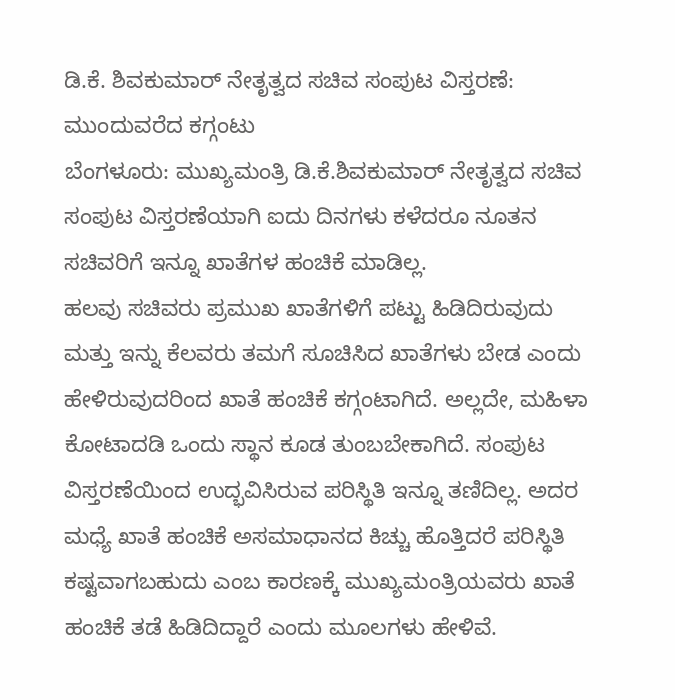ಡಿ.ಕೆ. ಶಿವಕುಮಾರ್ ನೇತೃತ್ವದ ಸಚಿವ ಸಂಪುಟ ವಿಸ್ತರಣೆ: ಮುಂದುವರೆದ ಕಗ್ಗಂಟು
ಬೆಂಗಳೂರು: ಮುಖ್ಯಮಂತ್ರಿ ಡಿ.ಕೆ.ಶಿವಕುಮಾರ್ ನೇತೃತ್ವದ ಸಚಿವ ಸಂಪುಟ ವಿಸ್ತರಣೆಯಾಗಿ ಐದು ದಿನಗಳು ಕಳೆದರೂ ನೂತನ ಸಚಿವರಿಗೆ ಇನ್ನೂ ಖಾತೆಗಳ ಹಂಚಿಕೆ ಮಾಡಿಲ್ಲ.
ಹಲವು ಸಚಿವರು ಪ್ರಮುಖ ಖಾತೆಗಳಿಗೆ ಪಟ್ಟು ಹಿಡಿದಿರುವುದು ಮತ್ತು ಇನ್ನು ಕೆಲವರು ತಮಗೆ ಸೂಚಿಸಿದ ಖಾತೆಗಳು ಬೇಡ ಎಂದು ಹೇಳಿರುವುದರಿಂದ ಖಾತೆ ಹಂಚಿಕೆ ಕಗ್ಗಂಟಾಗಿದೆ. ಅಲ್ಲದೇ, ಮಹಿಳಾ ಕೋಟಾದಡಿ ಒಂದು ಸ್ಥಾನ ಕೂಡ ತುಂಬಬೇಕಾಗಿದೆ. ಸಂಪುಟ ವಿಸ್ತರಣೆಯಿಂದ ಉದ್ಭವಿಸಿರುವ ಪರಿಸ್ಥಿತಿ ಇನ್ನೂ ತಣಿದಿಲ್ಲ. ಅದರ ಮಧ್ಯೆ ಖಾತೆ ಹಂಚಿಕೆ ಅಸಮಾಧಾನದ ಕಿಚ್ಚು ಹೊತ್ತಿದರೆ ಪರಿಸ್ಥಿತಿ ಕಷ್ಟವಾಗಬಹುದು ಎಂಬ ಕಾರಣಕ್ಕೆ ಮುಖ್ಯಮಂತ್ರಿಯವರು ಖಾತೆ ಹಂಚಿಕೆ ತಡೆ ಹಿಡಿದಿದ್ದಾರೆ ಎಂದು ಮೂಲಗಳು ಹೇಳಿವೆ.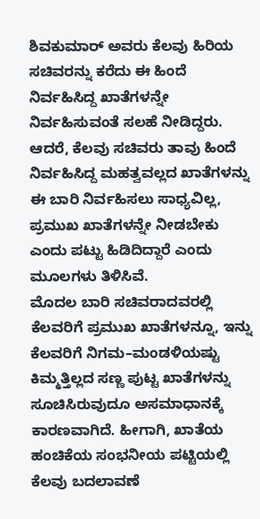ಶಿವಕುಮಾರ್ ಅವರು ಕೆಲವು ಹಿರಿಯ ಸಚಿವರನ್ನು ಕರೆದು ಈ ಹಿಂದೆ ನಿರ್ವಹಿಸಿದ್ದ ಖಾತೆಗಳನ್ನೇ ನಿರ್ವಹಿಸುವಂತೆ ಸಲಹೆ ನೀಡಿದ್ದರು. ಆದರೆ, ಕೆಲವು ಸಚಿವರು ತಾವು ಹಿಂದೆ ನಿರ್ವಹಿಸಿದ್ದ ಮಹತ್ವವಲ್ಲದ ಖಾತೆಗಳನ್ನು ಈ ಬಾರಿ ನಿರ್ವಹಿಸಲು ಸಾಧ್ಯವಿಲ್ಲ, ಪ್ರಮುಖ ಖಾತೆಗಳನ್ನೇ ನೀಡಬೇಕು ಎಂದು ಪಟ್ಟು ಹಿಡಿದಿದ್ದಾರೆ ಎಂದು ಮೂಲಗಳು ತಿಳಿಸಿವೆ.
ಮೊದಲ ಬಾರಿ ಸಚಿವರಾದವರಲ್ಲಿ ಕೆಲವರಿಗೆ ಪ್ರಮುಖ ಖಾತೆಗಳನ್ನೂ, ಇನ್ನು ಕೆಲವರಿಗೆ ನಿಗಮ–ಮಂಡಳಿಯಷ್ಟು ಕಿಮ್ಮತ್ತಿಲ್ಲದ ಸಣ್ಣ ಪುಟ್ಟ ಖಾತೆಗಳನ್ನು ಸೂಚಿಸಿರುವುದೂ ಅಸಮಾಧಾನಕ್ಕೆ ಕಾರಣವಾಗಿದೆ. ಹೀಗಾಗಿ, ಖಾತೆಯ ಹಂಚಿಕೆಯ ಸಂಭನೀಯ ಪಟ್ಟಿಯಲ್ಲಿ ಕೆಲವು ಬದಲಾವಣೆ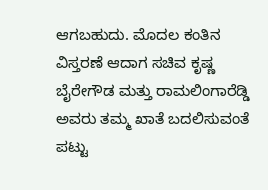ಆಗಬಹುದು. ಮೊದಲ ಕಂತಿನ ವಿಸ್ತರಣೆ ಆದಾಗ ಸಚಿವ ಕೃಷ್ಣ ಬೈರೇಗೌಡ ಮತ್ತು ರಾಮಲಿಂಗಾರೆಡ್ಡಿ ಅವರು ತಮ್ಮ ಖಾತೆ ಬದಲಿಸುವಂತೆ ಪಟ್ಟು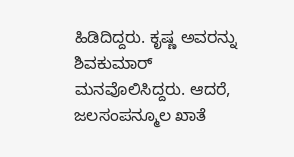ಹಿಡಿದಿದ್ದರು. ಕೃಷ್ಣ ಅವರನ್ನು ಶಿವಕುಮಾರ್ ಮನವೊಲಿಸಿದ್ದರು. ಆದರೆ, ಜಲಸಂಪನ್ಮೂಲ ಖಾತೆ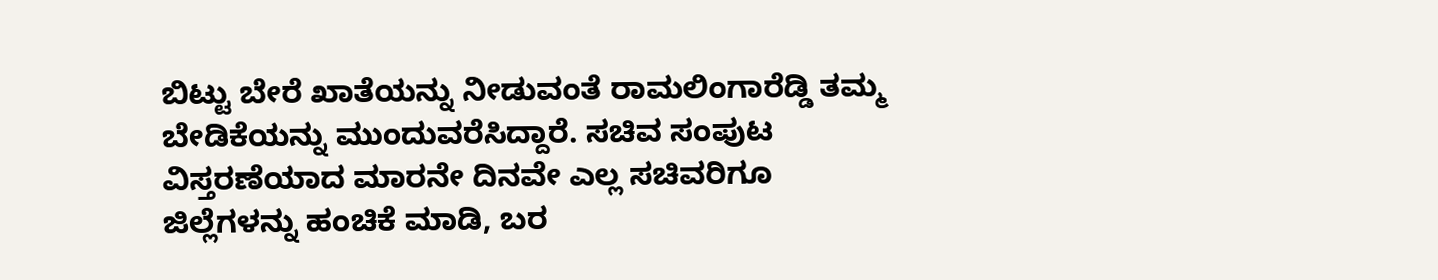ಬಿಟ್ಟು ಬೇರೆ ಖಾತೆಯನ್ನು ನೀಡುವಂತೆ ರಾಮಲಿಂಗಾರೆಡ್ಡಿ ತಮ್ಮ ಬೇಡಿಕೆಯನ್ನು ಮುಂದುವರೆಸಿದ್ದಾರೆ. ಸಚಿವ ಸಂಪುಟ ವಿಸ್ತರಣೆಯಾದ ಮಾರನೇ ದಿನವೇ ಎಲ್ಲ ಸಚಿವರಿಗೂ ಜಿಲ್ಲೆಗಳನ್ನು ಹಂಚಿಕೆ ಮಾಡಿ, ಬರ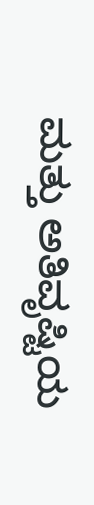ಮತ್ತು ಅತಿವೃಷ್ಟಿಯ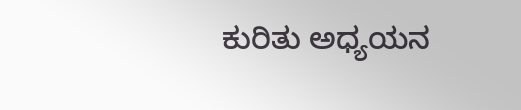ಕುರಿತು ಅಧ್ಯಯನ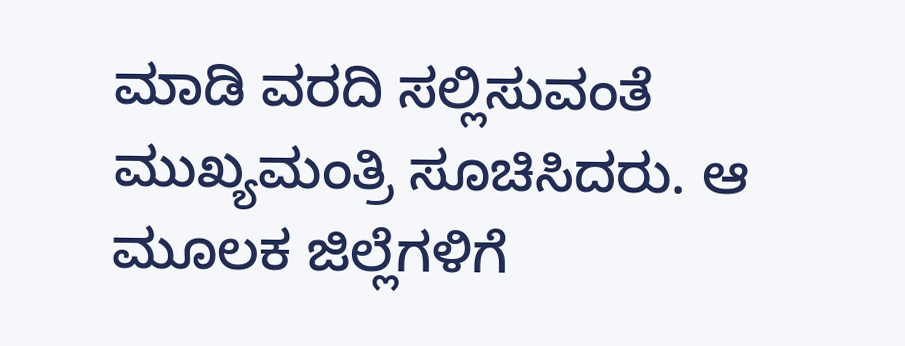ಮಾಡಿ ವರದಿ ಸಲ್ಲಿಸುವಂತೆ ಮುಖ್ಯಮಂತ್ರಿ ಸೂಚಿಸಿದರು. ಆ ಮೂಲಕ ಜಿಲ್ಲೆಗಳಿಗೆ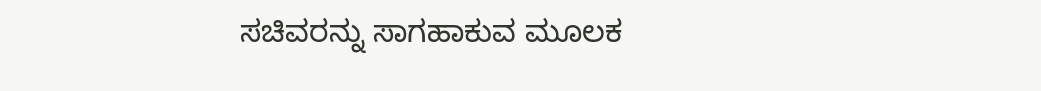ಸಚಿವರನ್ನು ಸಾಗಹಾಕುವ ಮೂಲಕ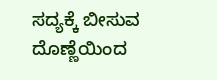ಸದ್ಯಕ್ಕೆ ಬೀಸುವ ದೊಣ್ಣೆಯಿಂದ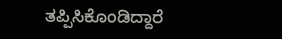ತಪ್ಪಿಸಿಕೊಂಡಿದ್ದಾರೆ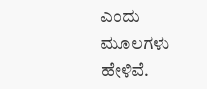ಎಂದು ಮೂಲಗಳು ಹೇಳಿವೆ.